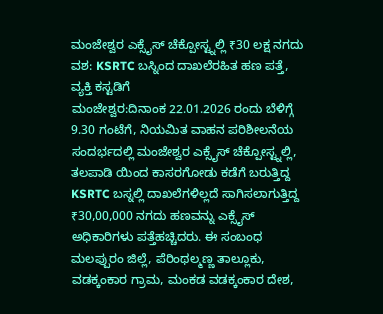ಮಂಜೇಶ್ವರ ಎಕ್ಸೈಸ್ ಚೆಕ್ಪೋಸ್ಟ್ನಲ್ಲಿ ₹30 ಲಕ್ಷ ನಗದು ವಶ: KSRTC ಬಸ್ನಿಂದ ದಾಖಲೆರಹಿತ ಹಣ ಪತ್ತೆ, ವ್ಯಕ್ತಿ ಕಸ್ಟಡಿಗೆ
ಮಂಜೇಶ್ವರ:ದಿನಾಂಕ 22.01.2026 ರಂದು ಬೆಳಿಗ್ಗೆ 9.30 ಗಂಟೆಗೆ, ನಿಯಮಿತ ವಾಹನ ಪರಿಶೀಲನೆಯ ಸಂದರ್ಭದಲ್ಲಿ ಮಂಜೇಶ್ವರ ಎಕ್ಸೈಸ್ ಚೆಕ್ಪೋಸ್ಟ್ನಲ್ಲಿ, ತಲಪಾಡಿ ಯಿಂದ ಕಾಸರಗೋಡು ಕಡೆಗೆ ಬರುತ್ತಿದ್ದ KSRTC ಬಸ್ನಲ್ಲಿ ದಾಖಲೆಗಳಿಲ್ಲದೆ ಸಾಗಿಸಲಾಗುತ್ತಿದ್ದ ₹30,00,000 ನಗದು ಹಣವನ್ನು ಎಕ್ಸೈಸ್ ಅಧಿಕಾರಿಗಳು ಪತ್ತೆಹಚ್ಚಿದರು. ಈ ಸಂಬಂಧ ಮಲಪ್ಪುರಂ ಜಿಲ್ಲೆ, ಪೆರಿಂಥಲ್ಮಣ್ಣ ತಾಲ್ಲೂಕು, ವಡಕ್ಕಂಕಾರ ಗ್ರಾಮ, ಮಂಕಡ ವಡಕ್ಕಂಕಾರ ದೇಶ,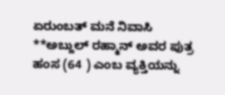ಏರುಂಬತ್ ಮನೆ ನಿವಾಸಿ **ಅಬ್ದುಲ್ ರಹ್ಮಾನ್ ಅವರ ಪುತ್ರ ಹಂಸ (64 ) ಎಂಬ ವ್ಯಕ್ತಿಯನ್ನು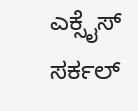ಎಕ್ಸೈಸ್ ಸರ್ಕಲ್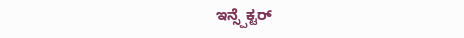ಇನ್ಸ್ಪೆಕ್ಟರ್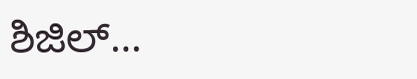ಶಿಜಿಲ್…